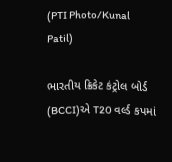(PTI Photo/Kunal Patil)

ભારતીય ક્રિકેટ કંટ્રોલ બોર્ડ (BCCI)એ T20 વર્લ્ડ કપમાં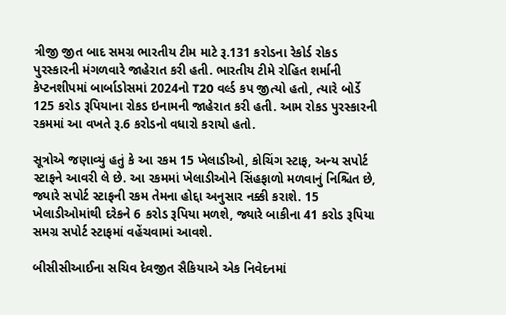ત્રીજી જીત બાદ સમગ્ર ભારતીય ટીમ માટે રૂ.131 કરોડના રેકોર્ડ રોકડ પુરસ્કારની મંગળવારે જાહેરાત કરી હતી. ભારતીય ટીમે રોહિત શર્માની કેપ્ટનશીપમાં બાર્બાડોસમાં 2024નો T20 વર્લ્ડ કપ જીત્યો હતો, ત્યારે બોર્ડે 125 કરોડ રૂપિયાના રોકડ ઇનામની જાહેરાત કરી હતી. આમ રોકડ પુરસ્કારની રકમમાં આ વખતે રૂ.6 કરોડનો વધારો કરાયો હતો.

સૂત્રોએ જણાવ્યું હતું કે આ રકમ 15 ખેલાડીઓ, કોચિંગ સ્ટાફ, અન્ય સપોર્ટ સ્ટાફને આવરી લે છે. આ રકમમાં ખેલાડીઓને સિંહફાળો મળવાનું નિશ્ચિત છે, જ્યારે સપોર્ટ સ્ટાફની રકમ તેમના હોદ્દા અનુસાર નક્કી કરાશે. 15 ખેલાડીઓમાંથી દરેકને 6 કરોડ રૂપિયા મળશે, જ્યારે બાકીના 41 કરોડ રૂપિયા સમગ્ર સપોર્ટ સ્ટાફમાં વહેંચવામાં આવશે.

બીસીસીઆઈના સચિવ દેવજીત સૈકિયાએ એક નિવેદનમાં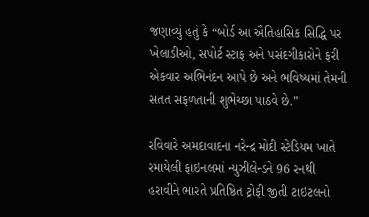જણાવ્યું હતું કે “બોર્ડ આ ઐતિહાસિક સિદ્ધિ પર ખેલાડીઓ, સપોર્ટ સ્ટાફ અને પસંદગીકારોને ફરી એકવાર અભિનંદન આપે છે અને ભવિષ્યમાં તેમની સતત સફળતાની શુભેચ્છા પાઠવે છે.”

રવિવારે અમદાવાદના નરેન્દ્ર મોદી સ્ટેડિયમ ખાતે રમાયેલી ફાઇનલમાં ન્યુઝીલેન્ડને 96 રનથી હરાવીને ભારતે પ્રતિષ્ઠિત ટ્રોફી જીતી ટાઇટલનો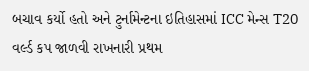બચાવ કર્યો હતો અને ટુર્નામેન્ટના ઇતિહાસમાં ICC મેન્સ T20 વર્લ્ડ કપ જાળવી રાખનારી પ્રથમ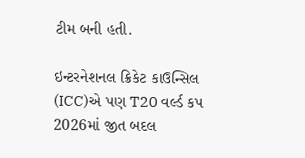ટીમ બની હતી.

ઇન્ટરનેશનલ ક્રિકેટ કાઉન્સિલ (ICC)એ પણ T20 વર્લ્ડ કપ 2026માં જીત બદલ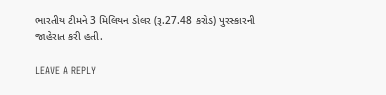ભારતીય ટીમને 3 મિલિયન ડોલર (રૂ.27.48 કરોડ) પુરસ્કારની જાહેરાત કરી હતી.

LEAVE A REPLY